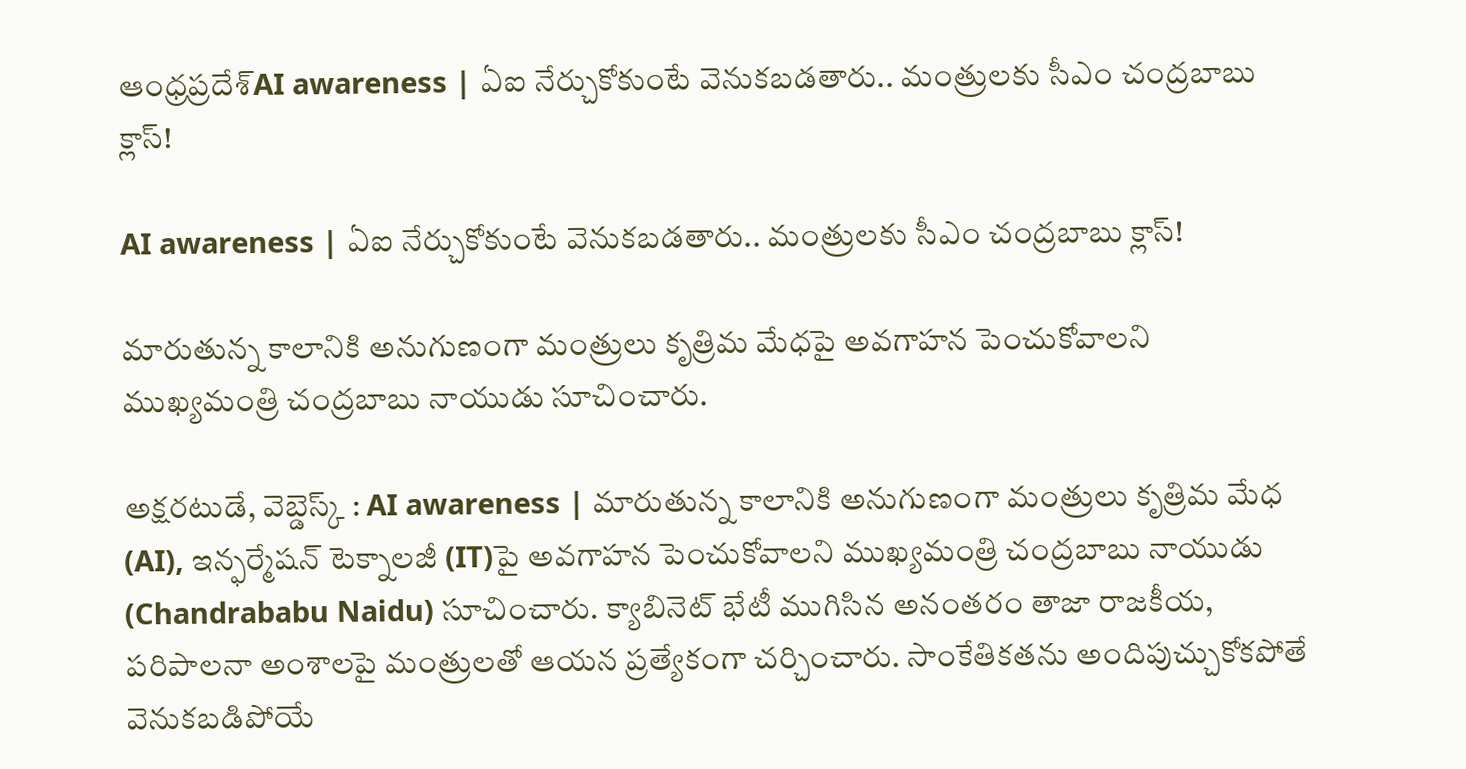ఆంధ్రప్రదేశ్AI awareness | ఏఐ నేర్చుకోకుంటే వెనుకబడతారు.. మంత్రులకు సీఎం చంద్రబాబు క్లాస్!

AI awareness | ఏఐ నేర్చుకోకుంటే వెనుకబడతారు.. మంత్రులకు సీఎం చంద్రబాబు క్లాస్!

మారుతున్న కాలానికి అనుగుణంగా మంత్రులు కృత్రిమ మేధపై అవగాహన పెంచుకోవాలని ముఖ్యమంత్రి చంద్రబాబు నాయుడు సూచించారు.

అక్షరటుడే, వెబ్డెస్క్ : AI awareness | మారుతున్న కాలానికి అనుగుణంగా మంత్రులు కృత్రిమ మేధ (AI), ఇన్ఫర్మేషన్ టెక్నాలజీ (IT)పై అవగాహన పెంచుకోవాలని ముఖ్యమంత్రి చంద్రబాబు నాయుడు (Chandrababu Naidu) సూచించారు. క్యాబినెట్ భేటీ ముగిసిన అనంతరం తాజా రాజకీయ, పరిపాలనా అంశాలపై మంత్రులతో ఆయన ప్రత్యేకంగా చర్చించారు. సాంకేతికతను అందిపుచ్చుకోకపోతే వెనుకబడిపోయే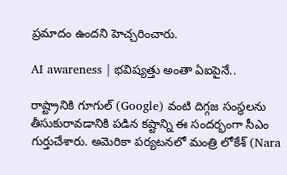ప్రమాదం ఉందని హెచ్చరించారు.

AI awareness | భవిష్యత్తు అంతా ఏఐపైనే..

రాష్ట్రానికి గూగుల్ (Google) వంటి దిగ్గజ సంస్థలను తీసుకురావడానికి పడిన కష్టాన్ని ఈ సందర్భంగా సీఎం గుర్తుచేశారు. అమెరికా పర్యటనలో మంత్రి లోకేశ్ (Nara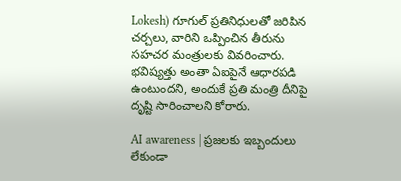Lokesh) గూగుల్ ప్రతినిధులతో జరిపిన చర్చలు, వారిని ఒప్పించిన తీరును సహచర మంత్రులకు వివరించారు. భవిష్యత్తు అంతా ఏఐపైనే ఆధారపడి ఉంటుందని, అందుకే ప్రతి మంత్రి దీనిపై దృష్టి సారించాలని కోరారు.

AI awareness | ప్రజలకు ఇబ్బందులు లేకుండా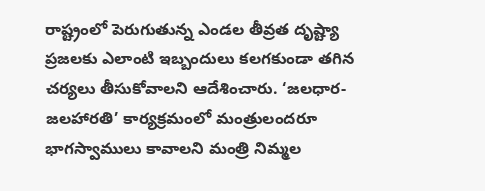రాష్ట్రంలో పెరుగుతున్న ఎండల తీవ్రత దృష్ట్యా ప్రజలకు ఎలాంటి ఇబ్బందులు కలగకుండా తగిన చర్యలు తీసుకోవాలని ఆదేశించారు. ‘జలధార- జలహారతి’ కార్యక్రమంలో మంత్రులందరూ భాగస్వాములు కావాలని మంత్రి నిమ్మల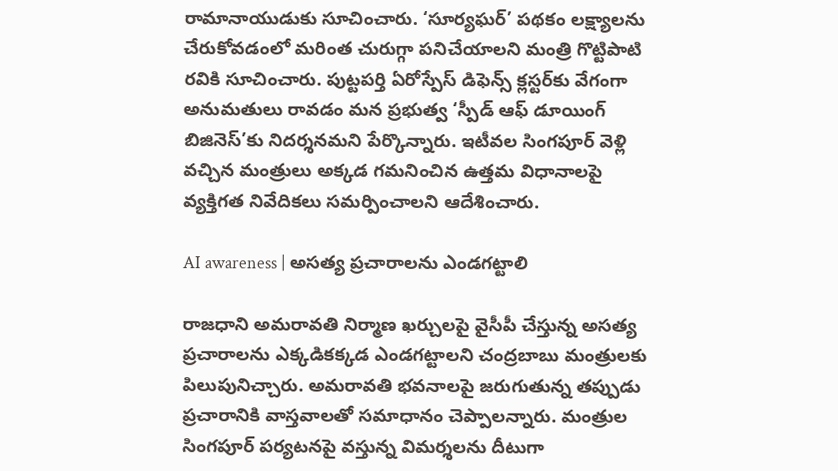రామానాయుడుకు సూచించారు. ‘సూర్యఘర్’ పథకం లక్ష్యాలను చేరుకోవడంలో మరింత చురుగ్గా పనిచేయాలని మంత్రి గొట్టిపాటి రవికి సూచించారు. పుట్టపర్తి ఏరోస్పేస్ డిఫెన్స్ క్లస్టర్‌కు వేగంగా అనుమతులు రావడం మన ప్రభుత్వ ‘స్పీడ్ ఆఫ్ డూయింగ్ బిజినెస్’కు నిదర్శనమని పేర్కొన్నారు. ఇటీవల సింగపూర్ వెళ్లి వచ్చిన మంత్రులు అక్కడ గమనించిన ఉత్తమ విధానాలపై వ్యక్తిగత నివేదికలు సమర్పించాలని ఆదేశించారు.

AI awareness | అసత్య ప్రచారాలను ఎండగట్టాలి

రాజధాని అమరావతి నిర్మాణ ఖర్చులపై వైసీపీ చేస్తున్న అసత్య ప్రచారాలను ఎక్కడికక్కడ ఎండగట్టాలని చంద్రబాబు మంత్రులకు పిలుపునిచ్చారు. అమరావతి భవనాలపై జరుగుతున్న తప్పుడు ప్రచారానికి వాస్తవాలతో సమాధానం చెప్పాలన్నారు. మంత్రుల సింగపూర్ పర్యటనపై వస్తున్న విమర్శలను దీటుగా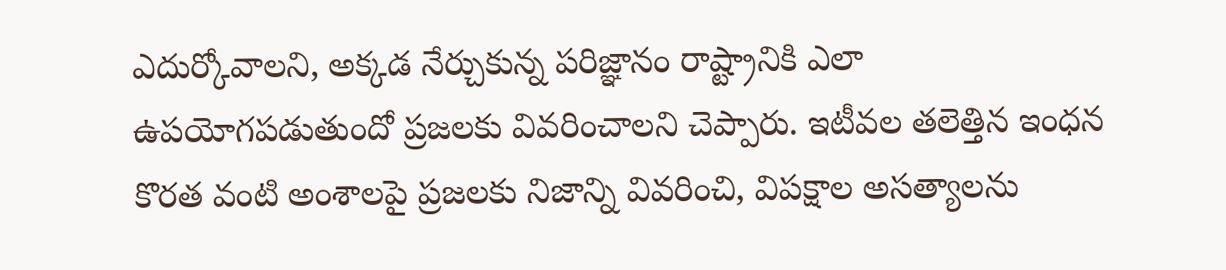ఎదుర్కోవాలని, అక్కడ నేర్చుకున్న పరిజ్ఞానం రాష్ట్రానికి ఎలా ఉపయోగపడుతుందో ప్రజలకు వివరించాలని చెప్పారు. ఇటీవల తలెత్తిన ఇంధన కొరత వంటి అంశాలపై ప్రజలకు నిజాన్ని వివరించి, విపక్షాల అసత్యాలను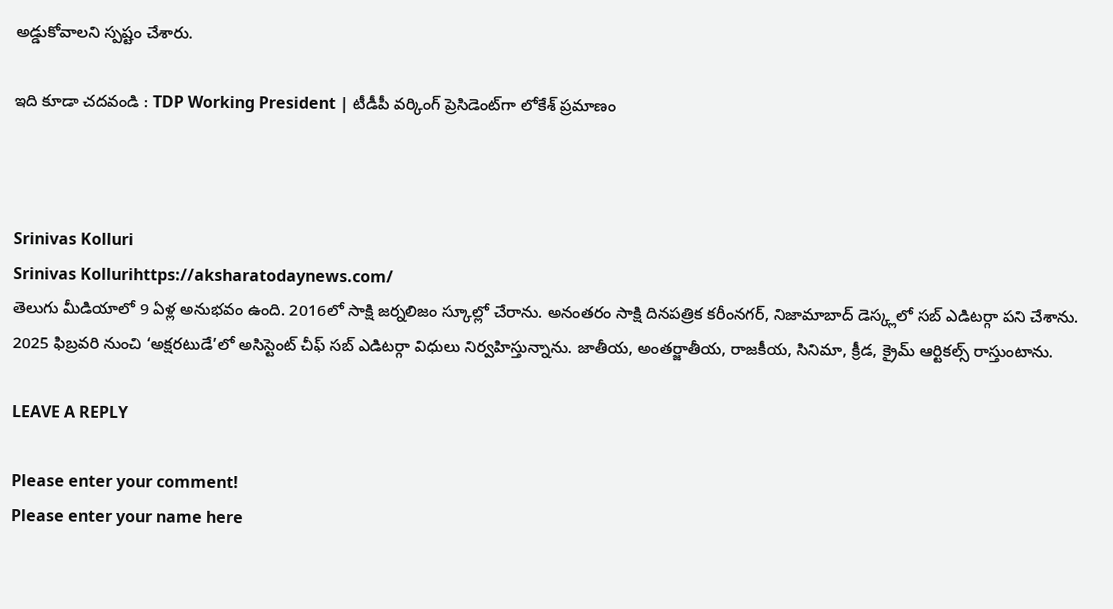అడ్డుకోవాలని స్పష్టం చేశారు.

ఇది కూడా చదవండి : TDP Working President | టీడీపీ వర్కింగ్ ప్రెసిడెంట్‌గా లోకేశ్‌ ప్రమాణం



Srinivas Kolluri
Srinivas Kollurihttps://aksharatodaynews.com/
తెలుగు మీడియాలో 9 ఏళ్ల అనుభవం ఉంది. 2016లో సాక్షి జర్నలిజం స్కూల్లో చేరాను. అనంతరం సాక్షి దినపత్రిక కరీంనగర్, నిజామాబాద్ డెస్క్లలో సబ్ ఎడిటర్గా పని చేశాను. 2025 ఫిబ్రవరి నుంచి ‘అక్షరటుడే’లో అసిస్టెంట్ చీఫ్ సబ్ ఎడిటర్గా విధులు నిర్వహిస్తున్నాను. జాతీయ, అంతర్జాతీయ, రాజకీయ, సినిమా, క్రీడ, క్రైమ్ ఆర్టికల్స్ రాస్తుంటాను.

LEAVE A REPLY

Please enter your comment!
Please enter your name here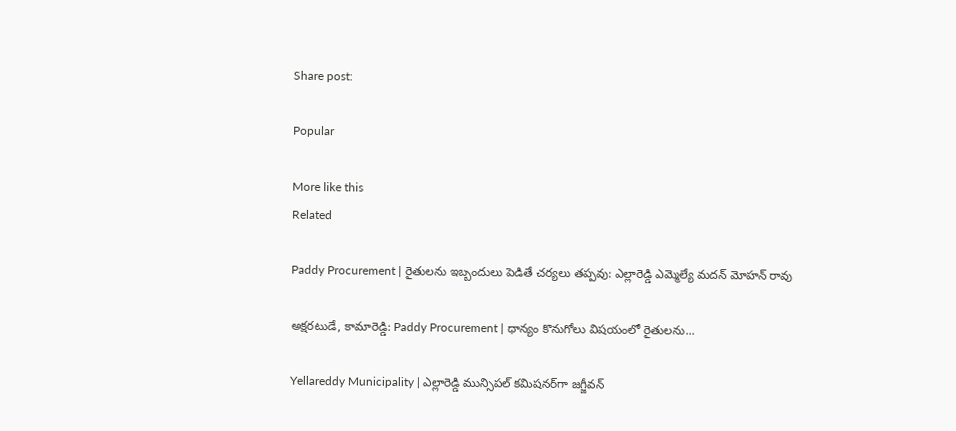Share post:

Popular

More like this
Related

Paddy Procurement | రైతులను ఇబ్బందులు పెడితే చర్యలు తప్పవు: ఎల్లారెడ్డి ఎమ్మెల్యే మదన్ మోహన్ రావు

అక్షరటుడే, కామారెడ్డి: Paddy Procurement | ధాన్యం కొనుగోలు విషయంలో రైతులను...

Yellareddy Municipality | ఎల్లారెడ్డి మున్సిపల్ కమిషనర్‌గా జగ్జీవన్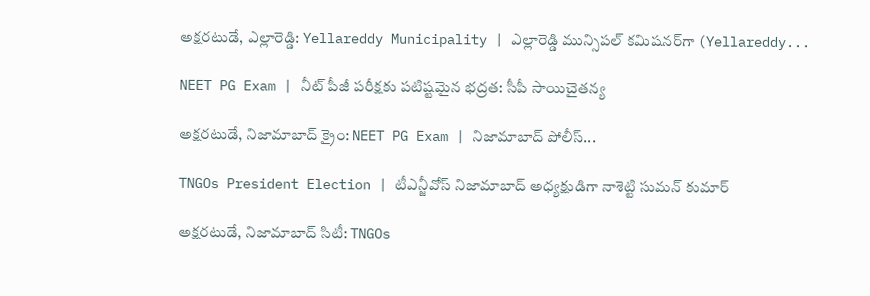అక్షరటుడే, ఎల్లారెడ్డి: Yellareddy Municipality | ఎల్లారెడ్డి మున్సిపల్ కమిషనర్‌గా (Yellareddy...

NEET PG Exam | నీట్ పీజీ పరీక్షకు పటిష్టమైన భద్రత: సీపీ సాయిచైతన్య

అక్షరటుడే, నిజామాబాద్ క్రైం: NEET PG Exam | నిజామాబాద్ పోలీస్...

TNGOs President Election | టీఎన్జీవోస్ నిజామాబాద్ అధ్యక్షుడిగా నాశెట్టి సుమన్ కుమార్

అక్షరటుడే, నిజామాబాద్ సిటీ: TNGOs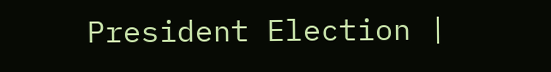President Election |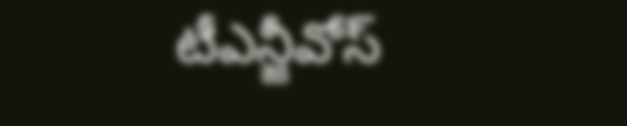టీఎన్జీవోస్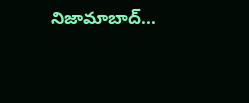నిజామాబాద్...